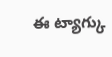ఈ ట్యాగ్కు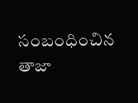సంబంధించిన తాజా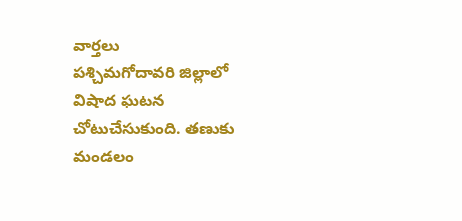వార్తలు
పశ్చిమగోదావరి జిల్లాలో విషాద ఘటన చోటుచేసుకుంది. తణుకు మండలం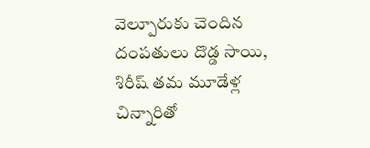వెల్పూరుకు చెందిన దంపతులు దొడ్డ సాయి, శిరీష్ తమ మూడేళ్ల చిన్నారితో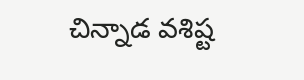చిన్నాడ వశిష్ట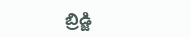బ్రిడ్జి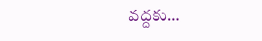వద్దకు…